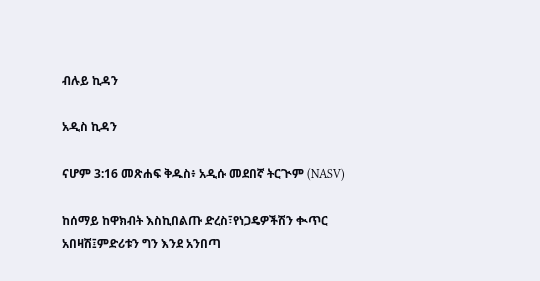ብሉይ ኪዳን

አዲስ ኪዳን

ናሆም 3:16 መጽሐፍ ቅዱስ፥ አዲሱ መደበኛ ትርጒም (NASV)

ከሰማይ ከዋክብት እስኪበልጡ ድረስ፣የነጋዴዎችሽን ቊጥር አበዛሽ፤ምድሪቱን ግን እንደ አንበጣ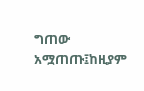ግጠው አሟጠጡ፤ከዚያም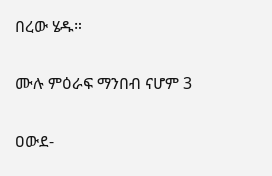በረው ሄዱ።

ሙሉ ምዕራፍ ማንበብ ናሆም 3

ዐውደ-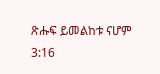ጽሑፍ ይመልከቱ ናሆም 3:16